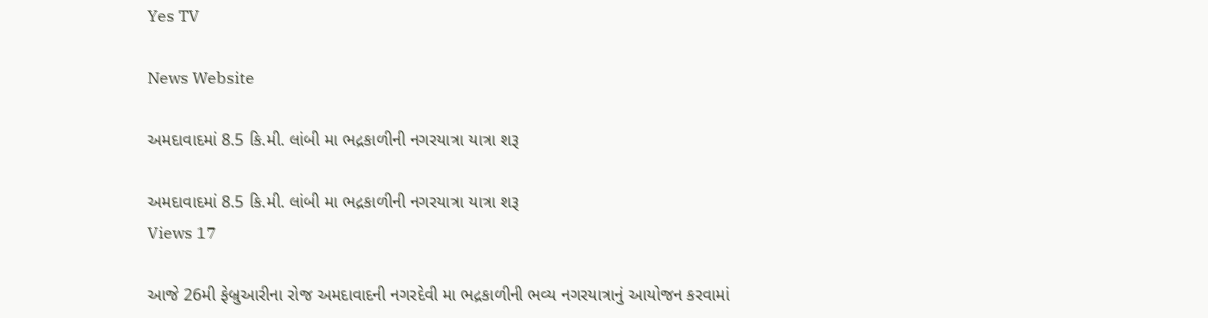Yes TV

News Website

અમદાવાદમાં 8.5 કિ.મી. લાંબી મા ભદ્રકાળીની નગરયાત્રા યાત્રા શરૂ

અમદાવાદમાં 8.5 કિ.મી. લાંબી મા ભદ્રકાળીની નગરયાત્રા યાત્રા શરૂ
Views 17

આજે 26મી ફેબ્રુઆરીના રોજ અમદાવાદની નગરદેવી મા ભદ્રકાળીની ભવ્ય નગરયાત્રાનું આયોજન કરવામાં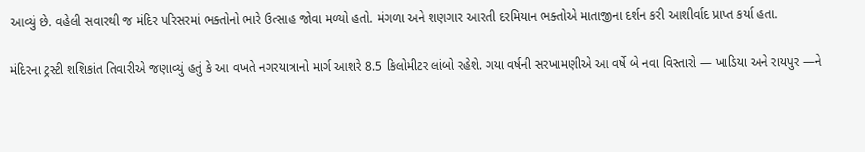આવ્યું છે. વહેલી સવારથી જ મંદિર પરિસરમાં ભક્તોનો ભારે ઉત્સાહ જોવા મળ્યો હતો. મંગળા અને શણગાર આરતી દરમિયાન ભક્તોએ માતાજીના દર્શન કરી આશીર્વાદ પ્રાપ્ત કર્યા હતા.

મંદિરના ટ્રસ્ટી શશિકાંત તિવારીએ જણાવ્યું હતું કે આ વખતે નગરયાત્રાનો માર્ગ આશરે 8.5 કિલોમીટર લાંબો રહેશે. ગયા વર્ષની સરખામણીએ આ વર્ષે બે નવા વિસ્તારો — ખાડિયા અને રાયપુર —ને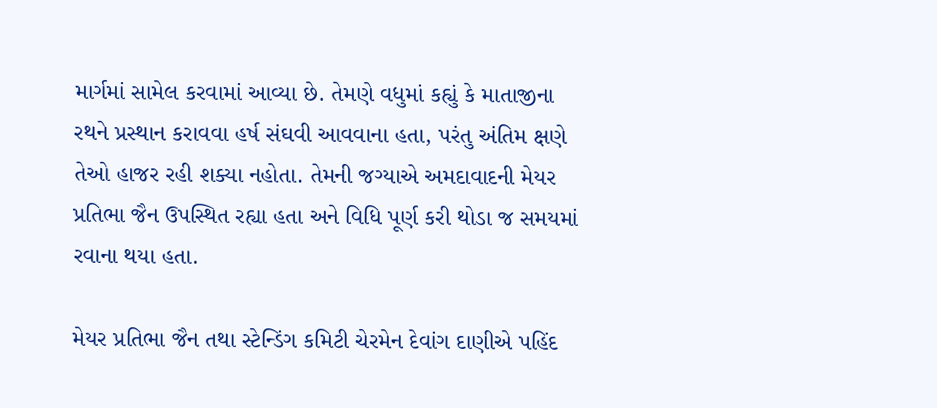માર્ગમાં સામેલ કરવામાં આવ્યા છે. તેમણે વધુમાં કહ્યું કે માતાજીના રથને પ્રસ્થાન કરાવવા હર્ષ સંઘવી આવવાના હતા, પરંતુ અંતિમ ક્ષણે તેઓ હાજર રહી શક્યા નહોતા. તેમની જગ્યાએ અમદાવાદની મેયર પ્રતિભા જૈન ઉપસ્થિત રહ્યા હતા અને વિધિ પૂર્ણ કરી થોડા જ સમયમાં રવાના થયા હતા.

મેયર પ્રતિભા જૈન તથા સ્ટેન્ડિંગ કમિટી ચેરમેન દેવાંગ દાણીએ પહિંદ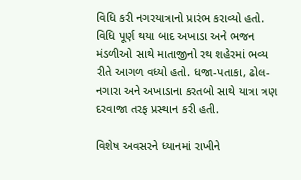વિધિ કરી નગરયાત્રાનો પ્રારંભ કરાવ્યો હતો. વિધિ પૂર્ણ થયા બાદ અખાડા અને ભજન મંડળીઓ સાથે માતાજીનો રથ શહેરમાં ભવ્ય રીતે આગળ વધ્યો હતો. ધજા-પતાકા, ઢોલ-નગારા અને અખાડાના કરતબો સાથે યાત્રા ત્રણ દરવાજા તરફ પ્રસ્થાન કરી હતી.

વિશેષ અવસરને ધ્યાનમાં રાખીને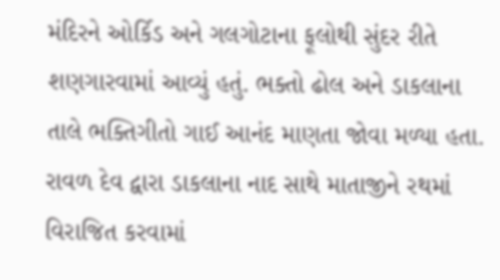મંદિરને ઓર્કિડ અને ગલગોટાના ફૂલોથી સુંદર રીતે શણગારવામાં આવ્યું હતું. ભક્તો ઢોલ અને ડાકલાના તાલે ભક્તિગીતો ગાઈ આનંદ માણતા જોવા મળ્યા હતા. રાવળ દેવ દ્વારા ડાકલાના નાદ સાથે માતાજીને રથમાં વિરાજિત કરવામાં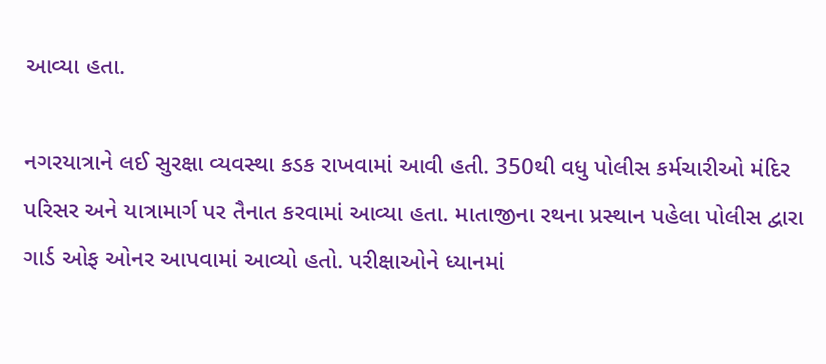આવ્યા હતા.

નગરયાત્રાને લઈ સુરક્ષા વ્યવસ્થા કડક રાખવામાં આવી હતી. 350થી વધુ પોલીસ કર્મચારીઓ મંદિર પરિસર અને યાત્રામાર્ગ પર તૈનાત કરવામાં આવ્યા હતા. માતાજીના રથના પ્રસ્થાન પહેલા પોલીસ દ્વારા ગાર્ડ ઓફ ઓનર આપવામાં આવ્યો હતો. પરીક્ષાઓને ધ્યાનમાં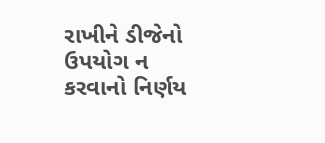રાખીને ડીજેનો ઉપયોગ ન કરવાનો નિર્ણય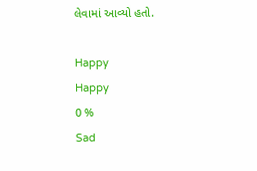લેવામાં આવ્યો હતો.

Happy
Happy
0 %
Sad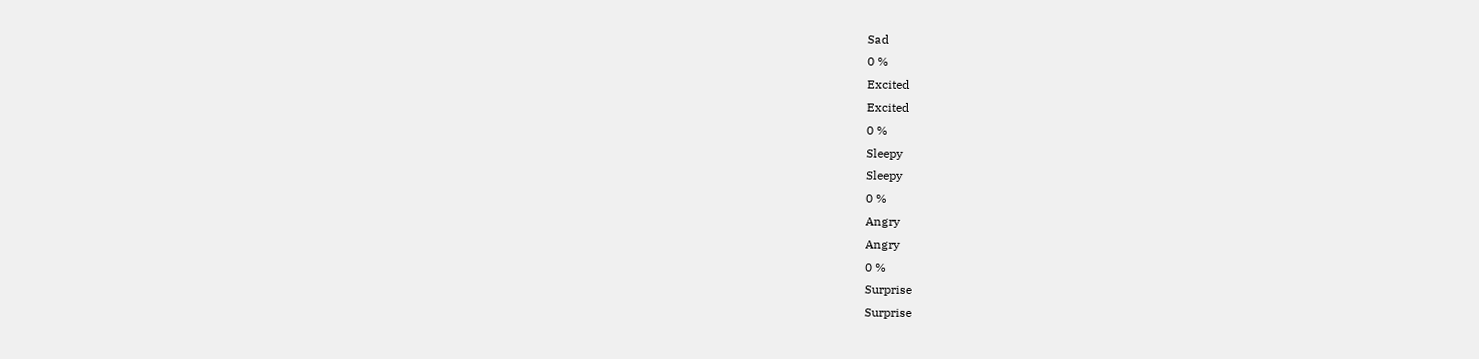Sad
0 %
Excited
Excited
0 %
Sleepy
Sleepy
0 %
Angry
Angry
0 %
Surprise
Surprise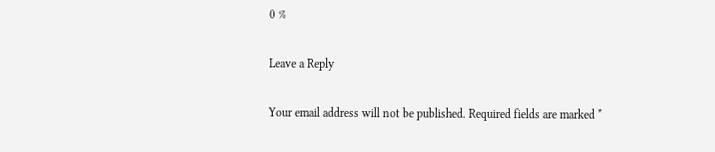0 %

Leave a Reply

Your email address will not be published. Required fields are marked *